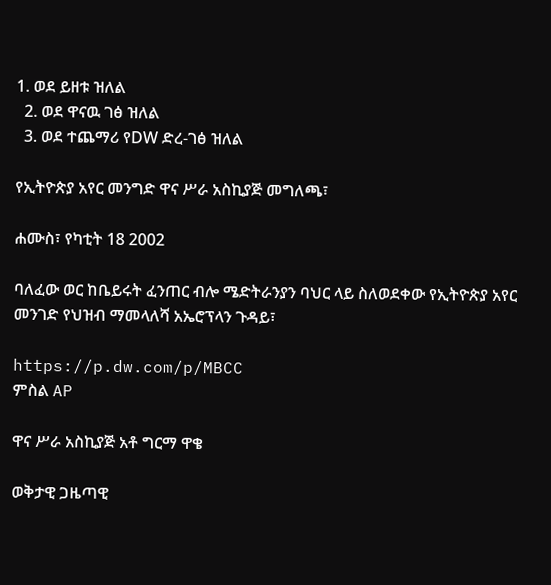1. ወደ ይዘቱ ዝለል
  2. ወደ ዋናዉ ገፅ ዝለል
  3. ወደ ተጨማሪ የDW ድረ-ገፅ ዝለል

የኢትዮጵያ አየር መንግድ ዋና ሥራ አስኪያጅ መግለጫ፣

ሐሙስ፣ የካቲት 18 2002

ባለፈው ወር ከቤይሩት ፈንጠር ብሎ ሜድትራንያን ባህር ላይ ስለወደቀው የኢትዮጵያ አየር መንገድ የህዝብ ማመላለሻ አኤሮፕላን ጉዳይ፣

https://p.dw.com/p/MBCC
ምስል AP

ዋና ሥራ አስኪያጅ አቶ ግርማ ዋቄ

ወቅታዊ ጋዜጣዊ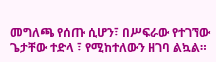መግለጫ የሰጡ ሲሆን፣ በሥፍራው የተገኘው ጌታቸው ተድላ ፣ የሚከተለውን ዘገባ ልኳል።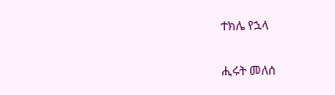ተክሌ የኋላ

ሒሩት መለሰ